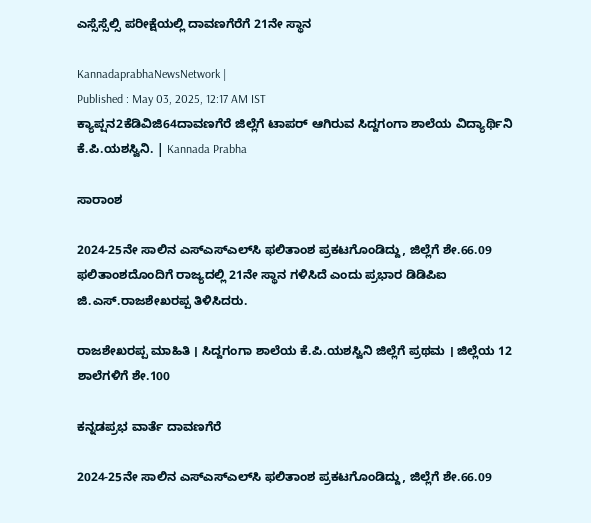ಎಸ್ಸೆಸ್ಸೆಲ್ಸಿ ಪರೀಕ್ಷೆಯಲ್ಲಿ ದಾವಣಗೆರೆಗೆ 21ನೇ ಸ್ಥಾನ

KannadaprabhaNewsNetwork |
Published : May 03, 2025, 12:17 AM IST
ಕ್ಯಾಪ್ಷನ2ಕೆಡಿವಿಜಿ64ದಾವಣಗೆರೆ ಜಿಲ್ಲೆಗೆ ಟಾಪರ್ ಆಗಿರುವ ಸಿದ್ದಗಂಗಾ ಶಾಲೆಯ ವಿದ್ಯಾರ್ಥಿನಿ ಕೆ.ಪಿ.ಯಶಸ್ವಿನಿ. | Kannada Prabha

ಸಾರಾಂಶ

2024-25ನೇ ಸಾಲಿನ ಎಸ್‌ಎಸ್‌ಎಲ್‌ಸಿ ಫಲಿತಾಂಶ ಪ್ರಕಟಗೊಂಡಿದ್ದು, ಜಿಲ್ಲೆಗೆ ಶೇ.66.09 ಫಲಿತಾಂಶದೊಂದಿಗೆ ರಾಜ್ಯದಲ್ಲಿ 21ನೇ ಸ್ಥಾನ ಗಳಿಸಿದೆ ಎಂದು ಪ್ರಭಾರ ಡಿಡಿಪಿಐ ಜಿ.ಎಸ್.ರಾಜಶೇಖರಪ್ಪ ತಿಳಿಸಿದರು.

ರಾಜಶೇಖರಪ್ಪ ಮಾಹಿತಿ । ಸಿದ್ದಗಂಗಾ ಶಾಲೆಯ ಕೆ.ಪಿ.ಯಶಸ್ವಿನಿ ಜಿಲ್ಲೆಗೆ ಪ್ರಥಮ । ಜಿಲ್ಲೆಯ 12 ಶಾಲೆಗಳಿಗೆ ಶೇ.100

ಕನ್ನಡಪ್ರಭ ವಾರ್ತೆ ದಾವಣಗೆರೆ

2024-25ನೇ ಸಾಲಿನ ಎಸ್‌ಎಸ್‌ಎಲ್‌ಸಿ ಫಲಿತಾಂಶ ಪ್ರಕಟಗೊಂಡಿದ್ದು, ಜಿಲ್ಲೆಗೆ ಶೇ.66.09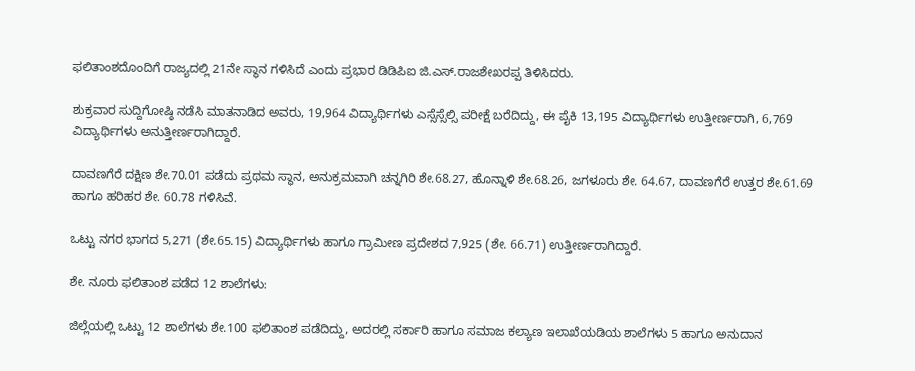ಫಲಿತಾಂಶದೊಂದಿಗೆ ರಾಜ್ಯದಲ್ಲಿ 21ನೇ ಸ್ಥಾನ ಗಳಿಸಿದೆ ಎಂದು ಪ್ರಭಾರ ಡಿಡಿಪಿಐ ಜಿ.ಎಸ್.ರಾಜಶೇಖರಪ್ಪ ತಿಳಿಸಿದರು.

ಶುಕ್ರವಾರ ಸುದ್ದಿಗೋಷ್ಠಿ ನಡೆಸಿ ಮಾತನಾಡಿದ ಅವರು, 19,964 ವಿದ್ಯಾರ್ಥಿಗಳು ಎಸ್ಸೆಸ್ಸೆಲ್ಸಿ ಪರೀಕ್ಷೆ ಬರೆದಿದ್ದು, ಈ ಪೈಕಿ 13,195 ವಿದ್ಯಾರ್ಥಿಗಳು ಉತ್ತೀರ್ಣರಾಗಿ, 6,769 ವಿದ್ಯಾರ್ಥಿಗಳು ಅನುತ್ತೀರ್ಣರಾಗಿದ್ದಾರೆ.

ದಾವಣಗೆರೆ ದಕ್ಷಿಣ ಶೇ.70.01 ಪಡೆದು ಪ್ರಥಮ ಸ್ಥಾನ, ಅನುಕ್ರಮವಾಗಿ ಚನ್ನಗಿರಿ ಶೇ.68.27, ಹೊನ್ನಾಳಿ ಶೇ.68.26, ಜಗಳೂರು ಶೇ. 64.67, ದಾವಣಗೆರೆ ಉತ್ತರ ಶೇ.61.69 ಹಾಗೂ ಹರಿಹರ ಶೇ. 60.78 ಗಳಿಸಿವೆ.

ಒಟ್ಟು ನಗರ ಭಾಗದ 5,271 (ಶೇ.65.15) ವಿದ್ಯಾರ್ಥಿಗಳು ಹಾಗೂ ಗ್ರಾಮೀಣ ಪ್ರದೇಶದ 7,925 (ಶೇ. 66.71) ಉತ್ತೀರ್ಣರಾಗಿದ್ದಾರೆ.

ಶೇ. ನೂರು ಫಲಿತಾಂಶ ಪಡೆದ 12 ಶಾಲೆಗಳು:

ಜಿಲ್ಲೆಯಲ್ಲಿ ಒಟ್ಟು 12 ಶಾಲೆಗಳು ಶೇ.100 ಫಲಿತಾಂಶ ಪಡೆದಿದ್ದು, ಅದರಲ್ಲಿ ಸರ್ಕಾರಿ ಹಾಗೂ ಸಮಾಜ ಕಲ್ಯಾಣ ಇಲಾಖೆಯಡಿಯ ಶಾಲೆಗಳು 5 ಹಾಗೂ ಅನುದಾನ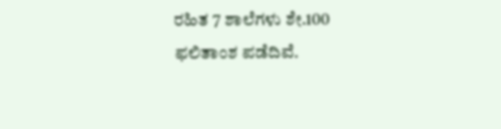ರಹಿತ 7 ಶಾಲೆಗಳು ಶೇ.100 ಫಲಿತಾಂಶ ಪಡೆದಿವೆ.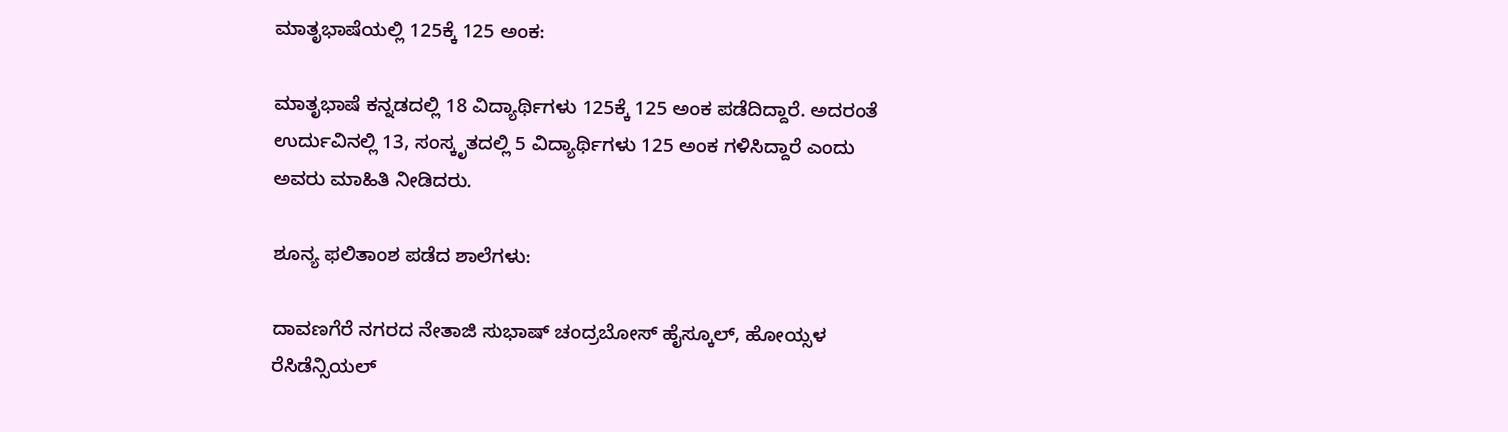ಮಾತೃಭಾಷೆಯಲ್ಲಿ 125ಕ್ಕೆ 125 ಅಂಕ:

ಮಾತೃಭಾಷೆ ಕನ್ನಡದಲ್ಲಿ 18 ವಿದ್ಯಾರ್ಥಿಗಳು 125ಕ್ಕೆ 125 ಅಂಕ ಪಡೆದಿದ್ದಾರೆ. ಅದರಂತೆ ಉರ್ದುವಿನಲ್ಲಿ 13, ಸಂಸ್ಕೃತದಲ್ಲಿ 5 ವಿದ್ಯಾರ್ಥಿಗಳು 125 ಅಂಕ ಗಳಿಸಿದ್ದಾರೆ ಎಂದು ಅವರು ಮಾಹಿತಿ ನೀಡಿದರು.

ಶೂನ್ಯ ಫಲಿತಾಂಶ ಪಡೆದ ಶಾಲೆಗಳು:

ದಾವಣಗೆರೆ ನಗರದ ನೇತಾಜಿ ಸುಭಾಷ್ ಚಂದ್ರಬೋಸ್ ಹೈಸ್ಕೂಲ್, ಹೋಯ್ಸಳ ರೆಸಿಡೆನ್ಸಿಯಲ್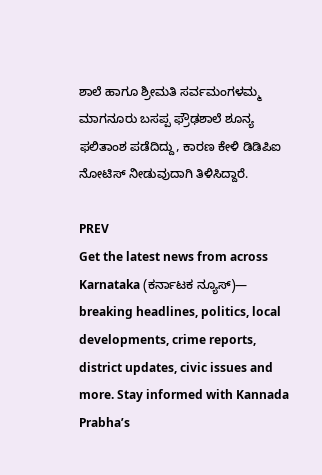ಶಾಲೆ ಹಾಗೂ ಶ್ರೀಮತಿ ಸರ್ವಮಂಗಳಮ್ಮ ಮಾಗನೂರು ಬಸಪ್ಪ ಫ್ರೌಢಶಾಲೆ ಶೂನ್ಯ ಫಲಿತಾಂಶ ಪಡೆದಿದ್ದು, ಕಾರಣ ಕೇಳಿ ಡಿಡಿಪಿಐ ನೋಟಿಸ್ ನೀಡುವುದಾಗಿ ತಿಳಿಸಿದ್ದಾರೆ.

PREV
Get the latest news from across Karnataka (ಕರ್ನಾಟಕ ನ್ಯೂಸ್)— breaking headlines, politics, local developments, crime reports, district updates, civic issues and more. Stay informed with Kannada Prabha’s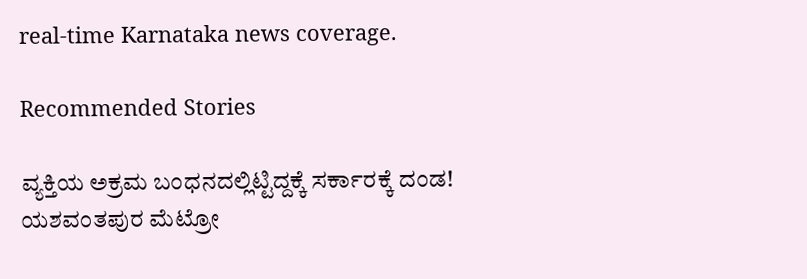real‑time Karnataka news coverage.

Recommended Stories

ವ್ಯಕ್ತಿಯ ಅಕ್ರಮ ಬಂಧನದಲ್ಲಿಟ್ಟಿದ್ದಕ್ಕೆ ಸರ್ಕಾರಕ್ಕೆ ದಂಡ!
ಯಶವಂತಪುರ ಮೆಟ್ರೋ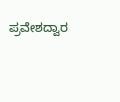ಪ್ರವೇಶದ್ವಾರ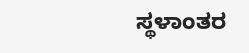ಸ್ಥಳಾಂತರ